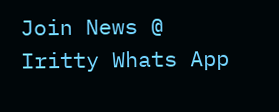Join News @ Iritty Whats App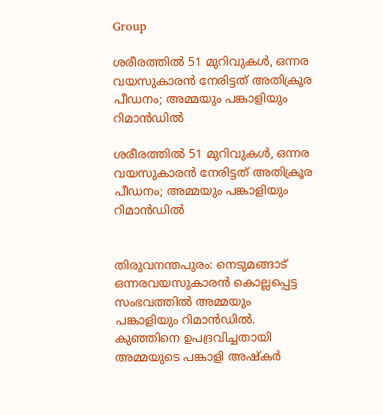Group

ശരീരത്തില്‍ 51 മുറിവുകള്‍, ഒന്നര വയസുകാരന്‍ നേരിട്ടത് അതിക്രൂര പീഡനം; അമ്മയും പങ്കാളിയും റിമാന്‍ഡില്‍

ശരീരത്തില്‍ 51 മുറിവുകള്‍, ഒന്നര വയസുകാരന്‍ നേരിട്ടത് അതിക്രൂര പീഡനം; അമ്മയും പങ്കാളിയും റിമാന്‍ഡില്‍


തിരുവനന്തപുരം: നെടുമങ്ങാട് ഒന്നരവയസുകാരൻ കൊല്ലപ്പെട്ട സംഭവത്തില്‍ അമ്മയും പങ്കാളിയും റിമാന്‍ഡില്‍. കുഞ്ഞിനെ ഉപദ്രവിച്ചതായി അമ്മയുടെ പങ്കാളി അഷ്കർ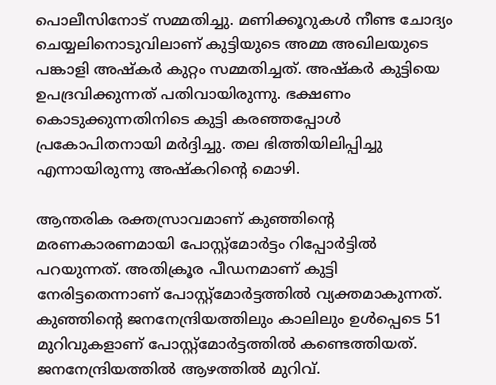പൊലീസിനോട് സമ്മതിച്ചു. മണിക്കൂറുകൾ നീണ്ട ചോദ്യം ചെയ്യലിനൊടുവിലാണ് കുട്ടിയുടെ അമ്മ അഖിലയുടെ പങ്കാളി അഷ്കർ കുറ്റം സമ്മതിച്ചത്. അഷ്കർ കുട്ടിയെ ഉപദ്രവിക്കുന്നത് പതിവായിരുന്നു. ഭക്ഷണം കൊടുക്കുന്നതിനിടെ കുട്ടി കരഞ്ഞപ്പോൾ പ്രകോപിതനായി മർദ്ദിച്ചു. തല ഭിത്തിയിലിപ്പിച്ചു എന്നായിരുന്നു അഷ്കറിന്റെ മൊഴി.

ആന്തരിക രക്തസ്രാവമാണ് കുഞ്ഞിന്‍റെ മരണകാരണമായി പോസ്റ്റ്മോർട്ടം റിപ്പോര്‍ട്ടില്‍ പറയുന്നത്. അതിക്രൂര പീഡനമാണ് കുട്ടി നേരിട്ടതെന്നാണ് പോസ്റ്റ്മോർട്ടത്തില്‍ വ്യക്തമാകുന്നത്. കുഞ്ഞിന്റെ ജനനേന്ദ്രിയത്തിലും കാലിലും ഉൾപ്പെടെ 51 മുറിവുകളാണ് പോസ്റ്റ്മോർട്ടത്തിൽ കണ്ടെത്തിയത്. ജനനേന്ദ്രിയത്തിൽ ആഴത്തിൽ മുറിവ്.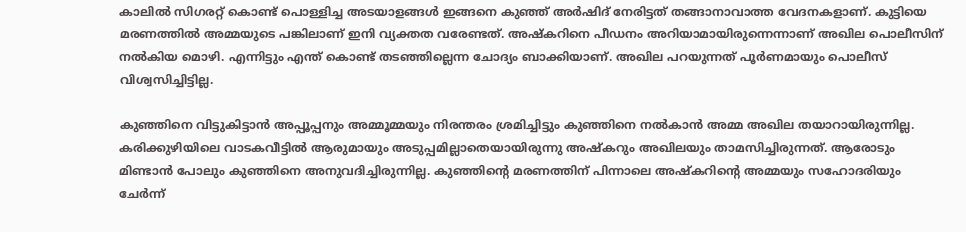കാലിൽ സിഗരറ്റ് കൊണ്ട് പൊള്ളിച്ച അടയാളങ്ങൾ ഇങ്ങനെ കുഞ്ഞ് അർഷിദ് നേരിട്ടത് തങ്ങാനാവാത്ത വേദനകളാണ്. കുട്ടിയെ മരണത്തിൽ അമ്മയുടെ പങ്കിലാണ് ഇനി വ്യക്തത വരേണ്ടത്. അഷ്കറിനെ പീഡനം അറിയാമായിരുന്നെന്നാണ് അഖില പൊലീസിന് നൽകിയ മൊഴി. എന്നിട്ടും എന്ത് കൊണ്ട് തടഞ്ഞില്ലെന്ന ചോദ്യം ബാക്കിയാണ്. അഖില പറയുന്നത് പൂർണമായും പൊലീസ് വിശ്വസിച്ചിട്ടില്ല.

കുഞ്ഞിനെ വിട്ടുകിട്ടാൻ അപ്പൂപ്പനും അമ്മൂമ്മയും നിരന്തരം ശ്രമിച്ചിട്ടും കുഞ്ഞിനെ നൽകാൻ അമ്മ അഖില തയാറായിരുന്നില്ല. കരിക്കുഴിയിലെ വാടകവീട്ടിൽ ആരുമായും അടുപ്പമില്ലാതെയായിരുന്നു അഷ്കറും അഖിലയും താമസിച്ചിരുന്നത്. ആരോടും മിണ്ടാൻ പോലും കുഞ്ഞിനെ അനുവദിച്ചിരുന്നില്ല. കുഞ്ഞിന്റെ മരണത്തിന് പിന്നാലെ അഷ്കറിന്റെ അമ്മയും സഹോദരിയും ചേർന്ന്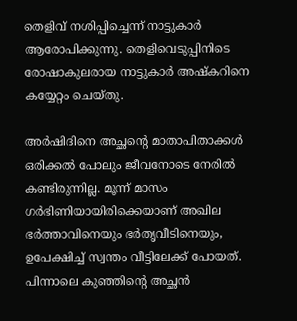തെളിവ് നശിപ്പിച്ചെന്ന് നാട്ടുകാർ ആരോപിക്കുന്നു. തെളിവെടുപ്പിനിടെ രോഷാകുലരായ നാട്ടുകാർ അഷ്കറിനെ കയ്യേറ്റം ചെയ്തു.

അർഷിദിനെ അച്ഛന്റെ മാതാപിതാക്കൾ ഒരിക്കൽ പോലും ജീവനോടെ നേരിൽ കണ്ടിരുന്നില്ല. മൂന്ന് മാസം ഗർഭിണിയായിരിക്കെയാണ് അഖില ഭർത്താവിനെയും ഭർതൃവീടിനെയും, ഉപേക്ഷിച്ച് സ്വന്തം വീട്ടിലേക്ക് പോയത്. പിന്നാലെ കുഞ്ഞിന്റെ അച്ഛൻ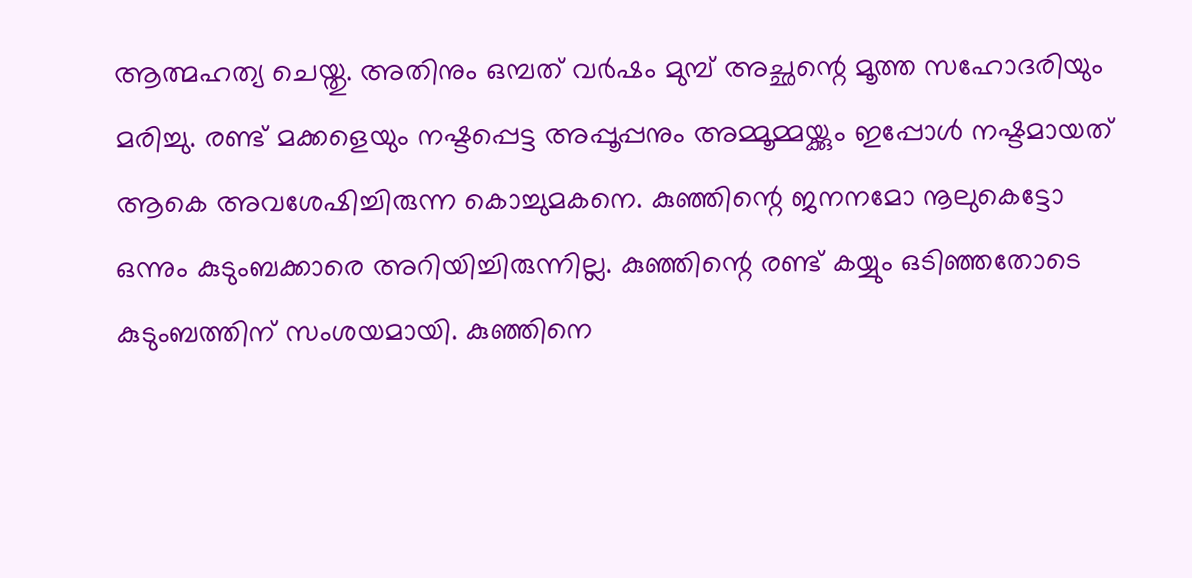ആത്മഹത്യ ചെയ്തു. അതിനും ഒമ്പത് വർഷം മുമ്പ് അച്ഛന്റെ മൂത്ത സഹോദരിയും മരിച്ചു. രണ്ട് മക്കളെയും നഷ്ടപ്പെട്ട അപ്പൂപ്പനും അമ്മൂമ്മയ്ക്കും ഇപ്പോൾ നഷ്ടമായത് ആകെ അവശേഷിച്ചിരുന്ന കൊച്ചുമകനെ. കുഞ്ഞിന്റെ ജനനമോ നൂലുകെട്ടോ ഒന്നും കുടുംബക്കാരെ അറിയിച്ചിരുന്നില്ല. കുഞ്ഞിന്റെ രണ്ട് കയ്യും ഒടിഞ്ഞതോടെ കുടുംബത്തിന് സംശയമായി. കുഞ്ഞിനെ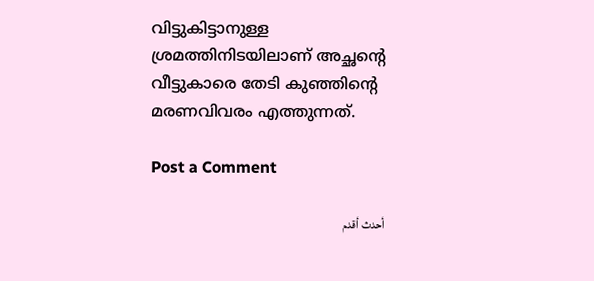വിട്ടുകിട്ടാനുള്ള ശ്രമത്തിനിടയിലാണ് അച്ഛന്റെ വീട്ടുകാരെ തേടി കുഞ്ഞിന്റെ മരണവിവരം എത്തുന്നത്.

Post a Comment

أحدث أقدم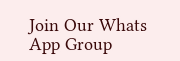Join Our Whats App Group